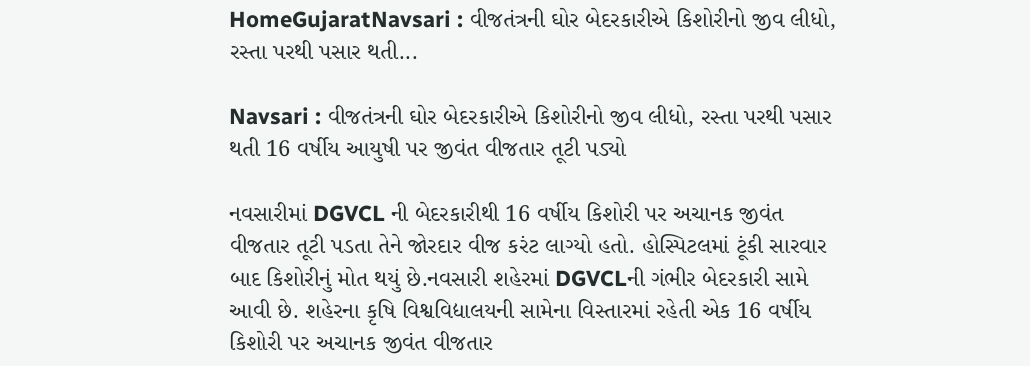HomeGujaratNavsari : વીજતંત્રની ઘોર બેદરકારીએ કિશોરીનો જીવ લીધો, રસ્તા પરથી પસાર થતી...

Navsari : વીજતંત્રની ઘોર બેદરકારીએ કિશોરીનો જીવ લીધો, રસ્તા પરથી પસાર થતી 16 વર્ષીય આયુષી પર જીવંત વીજતાર તૂટી પડ્યો

નવસારીમાં DGVCL ની બેદરકારીથી 16 વર્ષીય કિશોરી પર અચાનક જીવંત વીજતાર તૂટી પડતા તેને જોરદાર વીજ કરંટ લાગ્યો હતો. હોસ્પિટલમાં ટૂંકી સારવાર બાદ કિશોરીનું મોત થયું છે.નવસારી શહેરમાં DGVCLની ગંભીર બેદરકારી સામે આવી છે. શહેરના કૃષિ વિશ્વવિદ્યાલયની સામેના વિસ્તારમાં રહેતી એક 16 વર્ષીય કિશોરી પર અચાનક જીવંત વીજતાર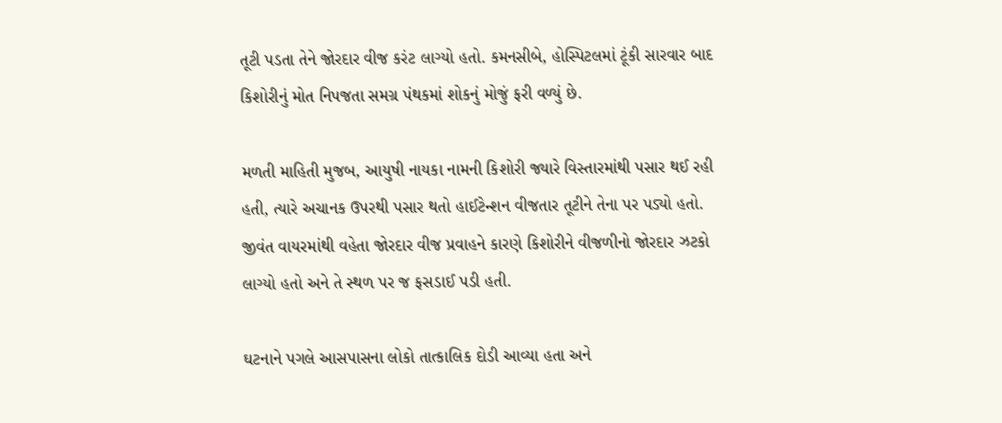તૂટી પડતા તેને જોરદાર વીજ કરંટ લાગ્યો હતો. કમનસીબે, હોસ્પિટલમાં ટૂંકી સારવાર બાદ કિશોરીનું મોત નિપજતા સમગ્ર પંથકમાં શોકનું મોજું ફરી વળ્યું છે.

મળતી માહિતી મુજબ, આયુષી નાયકા નામની કિશોરી જ્યારે વિસ્તારમાંથી પસાર થઈ રહી હતી, ત્યારે અચાનક ઉપરથી પસાર થતો હાઈટેન્શન વીજતાર તૂટીને તેના પર પડ્યો હતો. જીવંત વાયરમાંથી વહેતા જોરદાર વીજ પ્રવાહને કારણે કિશોરીને વીજળીનો જોરદાર ઝટકો લાગ્યો હતો અને તે સ્થળ પર જ ફસડાઈ પડી હતી.

ઘટનાને પગલે આસપાસના લોકો તાત્કાલિક દોડી આવ્યા હતા અને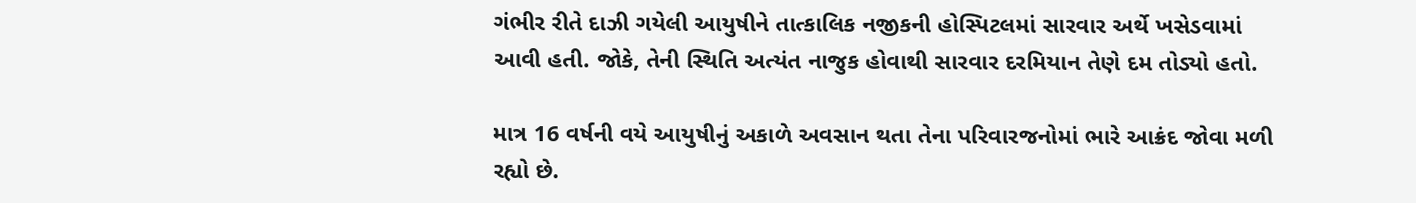ગંભીર રીતે દાઝી ગયેલી આયુષીને તાત્કાલિક નજીકની હોસ્પિટલમાં સારવાર અર્થે ખસેડવામાં આવી હતી. જોકે, તેની સ્થિતિ અત્યંત નાજુક હોવાથી સારવાર દરમિયાન તેણે દમ તોડ્યો હતો.

માત્ર 16 વર્ષની વયે આયુષીનું અકાળે અવસાન થતા તેના પરિવારજનોમાં ભારે આક્રંદ જોવા મળી રહ્યો છે.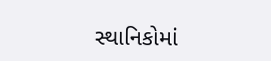સ્થાનિકોમાં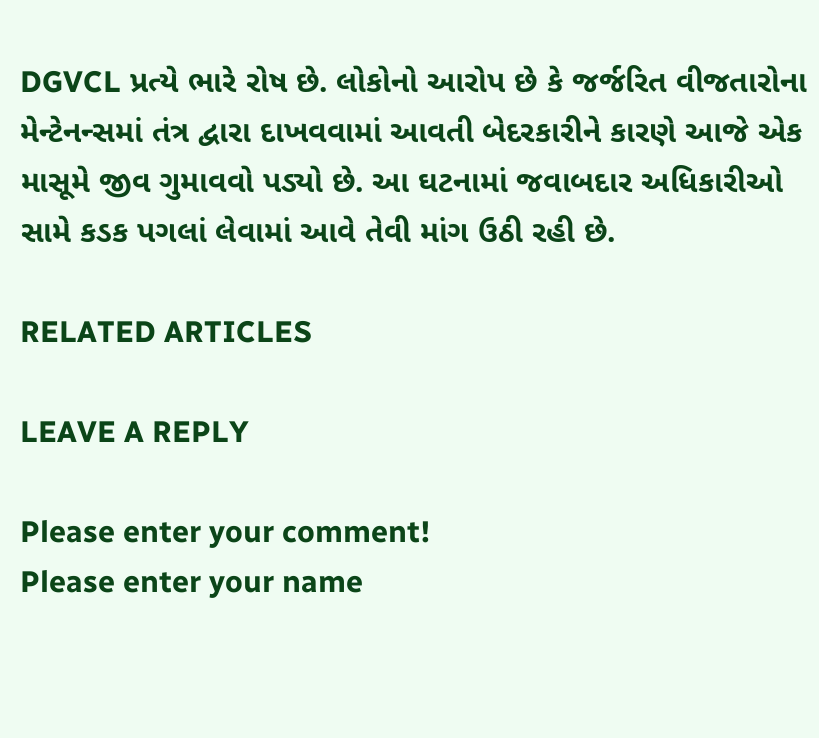DGVCL પ્રત્યે ભારે રોષ છે. લોકોનો આરોપ છે કે જર્જરિત વીજતારોના મેન્ટેનન્સમાં તંત્ર દ્વારા દાખવવામાં આવતી બેદરકારીને કારણે આજે એક માસૂમે જીવ ગુમાવવો પડ્યો છે. આ ઘટનામાં જવાબદાર અધિકારીઓ સામે કડક પગલાં લેવામાં આવે તેવી માંગ ઉઠી રહી છે.

RELATED ARTICLES

LEAVE A REPLY

Please enter your comment!
Please enter your name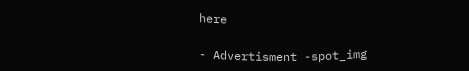here

- Advertisment -spot_img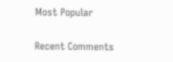Most Popular

Recent Comments